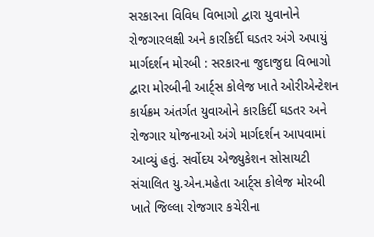સરકારના વિવિધ વિભાગો દ્વારા યુવાનોને રોજગારલક્ષી અને કારકિર્દી ઘડતર અંગે અપાયું માર્ગદર્શન મોરબી : સરકારના જુદાજુદા વિભાગો દ્વારા મોરબીની આર્ટ્સ કોલેજ ખાતે ઓરીએન્ટેશન કાર્યક્રમ અંતર્ગત યુવાઓને કારકિર્દી ઘડતર અને રોજગાર યોજનાઓ અંગે માર્ગદર્શન આપવામાં આવ્યું હતું. સર્વોદય એજ્યુકેશન સોસાયટી સંચાલિત યુ.એન.મહેતા આર્ટ્સ કોલેજ મોરબી ખાતે જિલ્લા રોજગાર કચેરીના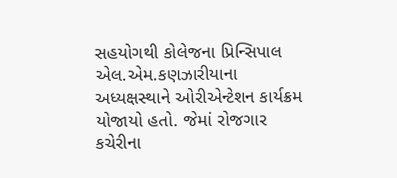સહયોગથી કોલેજના પ્રિન્સિપાલ એલ.એમ.કણઝારીયાના અધ્યક્ષસ્થાને ઓરીએન્ટેશન કાર્યક્રમ યોજાયો હતો. જેમાં રોજગાર કચેરીના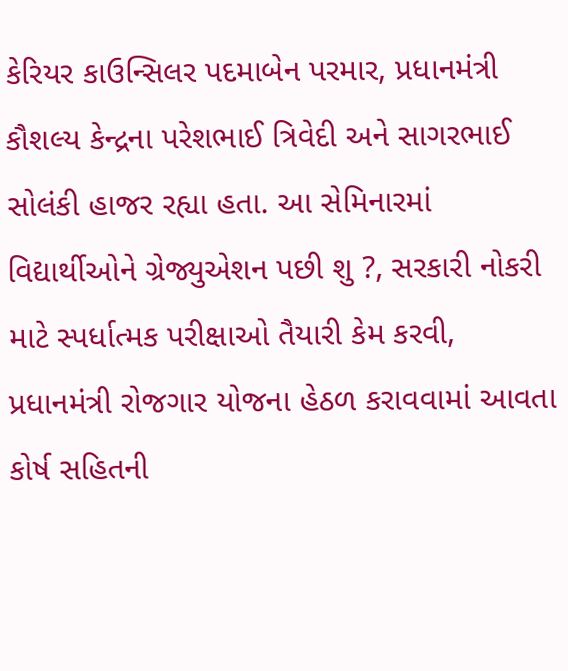કેરિયર કાઉન્સિલર પદમાબેન પરમાર, પ્રધાનમંત્રી કૌશલ્ય કેન્દ્રના પરેશભાઈ ત્રિવેદી અને સાગરભાઈ સોલંકી હાજર રહ્યા હતા. આ સેમિનારમાં વિદ્યાર્થીઓને ગ્રેજ્યુએશન પછી શુ ?, સરકારી નોકરી માટે સ્પર્ધાત્મક પરીક્ષાઓ તૈયારી કેમ કરવી, પ્રધાનમંત્રી રોજગાર યોજના હેઠળ કરાવવામાં આવતા કોર્ષ સહિતની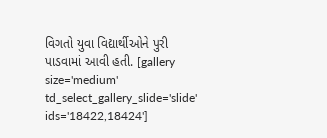વિગતો યુવા વિદ્યાર્થીઓને પુરી પાડવામાં આવી હતી. [gallery size='medium' td_select_gallery_slide='slide' ids='18422,18424']